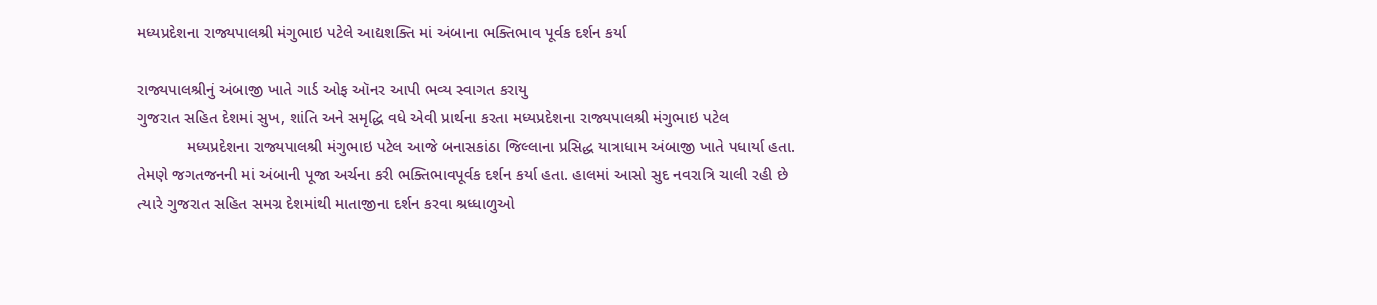મધ્યપ્રદેશના રાજ્યપાલશ્રી મંગુભાઇ પટેલે આદ્યશક્તિ માં અંબાના ભક્તિભાવ પૂર્વક દર્શન કર્યા

રાજ્યપાલશ્રીનું અંબાજી ખાતે ગાર્ડ ઓફ ઑનર આપી ભવ્ય સ્વાગત કરાયુ
ગુજરાત સહિત દેશમાં સુખ, શાંતિ અને સમૃદ્ધિ વધે એવી પ્રાર્થના કરતા મધ્યપ્રદેશના રાજ્યપાલશ્રી મંગુભાઇ પટેલ
           મધ્યપ્રદેશના રાજ્યપાલશ્રી મંગુભાઇ પટેલ આજે બનાસકાંઠા જિલ્લાના પ્રસિદ્ધ યાત્રાધામ અંબાજી ખાતે પધાર્યા હતા. તેમણે જગતજનની માં અંબાની પૂજા અર્ચના કરી ભક્તિભાવપૂર્વક દર્શન કર્યા હતા. હાલમાં આસો સુદ નવરાત્રિ ચાલી રહી છે ત્યારે ગુજરાત સહિત સમગ્ર દેશમાંથી માતાજીના દર્શન કરવા શ્રધ્ધાળુઓ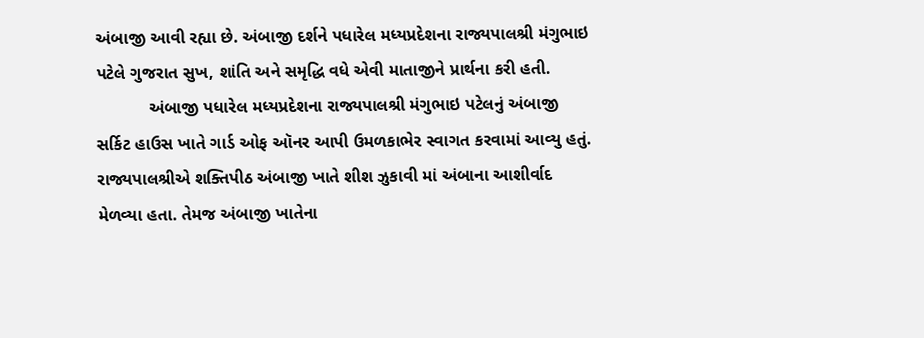અંબાજી આવી રહ્યા છે. અંબાજી દર્શને પધારેલ મધ્યપ્રદેશના રાજ્યપાલશ્રી મંગુભાઇ પટેલે ગુજરાત સુખ, શાંતિ અને સમૃદ્ધિ વધે એવી માતાજીને પ્રાર્થના કરી હતી.
           અંબાજી પધારેલ મધ્યપ્રદેશના રાજ્યપાલશ્રી મંગુભાઇ પટેલનું અંબાજી સર્કિટ હાઉસ ખાતે ગાર્ડ ઓફ ઑનર આપી ઉમળકાભેર સ્વાગત કરવામાં આવ્યુ હતું. રાજ્યપાલશ્રીએ શક્તિપીઠ અંબાજી ખાતે શીશ ઝુકાવી માં અંબાના આશીર્વાદ મેળવ્યા હતા. તેમજ અંબાજી ખાતેના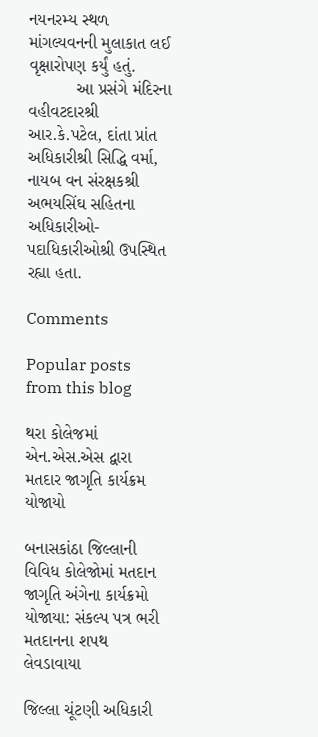નયનરમ્ય સ્થળ માંગલ્યવનની મુલાકાત લઈ વૃક્ષારોપણ કર્યું હતું.
          આ પ્રસંગે મંદિરના વહીવટદારશ્રી આર.કે.પટેલ, દાંતા પ્રાંત અધિકારીશ્રી સિદ્ધિ વર્મા, નાયબ વન સંરક્ષકશ્રી અભયસિંઘ સહિતના અધિકારીઓ-પદાધિકારીઓશ્રી ઉપસ્થિત રહ્યા હતા.

Comments

Popular posts from this blog

થરા કોલેજમાં એન.એસ.એસ દ્વારા મતદાર જાગૃતિ કાર્યક્રમ યોજાયો

બનાસકાંઠા જિલ્લાની વિવિધ કોલેજોમાં મતદાન જાગૃતિ અંગેના કાર્યક્રમો યોજાયા: સંકલ્પ પત્ર ભરી મતદાનના શપથ લેવડાવાયા

જિલ્લા ચૂંટણી અધિકારી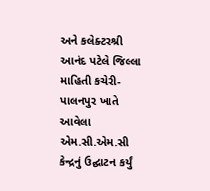અને કલેક્ટરશ્રી આનંદ પટેલે જિલ્લા માહિતી કચેરી- પાલનપુર ખાતે આવેલા એમ.સી.એમ.સી કેન્દ્રનું ઉદ્ઘાટન કર્યું